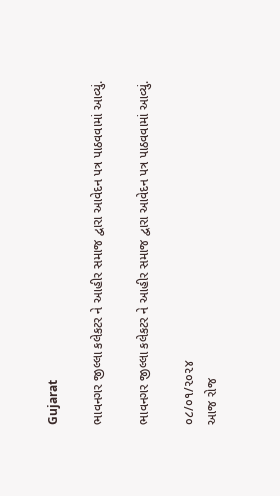Gujarat

ભાવનગર જીલ્લા કલેકટર ને આહીર સમાજ દ્વારા આવેદન પત્ર પાઠવવામાં આવ્યું.

ભાવનગર જીલ્લા કલેકટર ને આહીર સમાજ દ્વારા આવેદન પત્ર પાઠવવામાં આવ્યું.

૦૮/૦૧/૨૦૨૪
આજ રોજ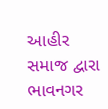આહીર સમાજ દ્વારા ભાવનગર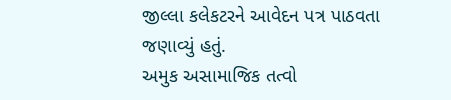જીલ્લા કલેકટરને આવેદન પત્ર પાઠવતા જણાવ્યું હતું.
અમુક અસામાજિક તત્વો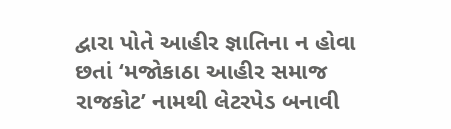દ્વારા પોતે આહીર જ્ઞાતિના ન હોવા છતાં ‘મજોકાઠા આહીર સમાજ રાજકોટ’ નામથી લેટરપેડ બનાવી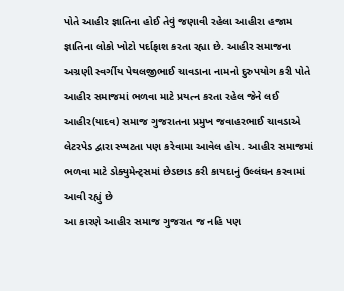પોતે આહીર જ્ઞાતિના હોઈ તેવું જણાવી રહેલા આહીરા હજામ જ્ઞાતિના લોકો ખોટો પર્દાફાશ કરતા રહ્યા છે. આહીર સમાજના અગ્રણી સ્વર્ગીય પેથલજીભાઈ ચાવડાના નામનો દુરુપયોગ કરી પોતે આહીર સમાજમાં ભળવા માટે પ્રયત્ન કરતા રહેલ જેને લઈ આહીર(યાદવ) સમાજ ગુજરાતના પ્રમુખ જવાહરભાઈ ચાવડાએ લેટરપેડ દ્વારા સ્પ્ષટતા પણ કરેવામા આવેલ હોય. આહીર સમાજમાં ભળવા માટે ડોક્યુમેન્ટ્સમાં છેડછાડ કરી કાયદાનું ઉલ્લંઘન કરવામાં આવી રહ્યું છે
આ કારણે આહીર સમાજ ગુજરાત જ નહિ પણ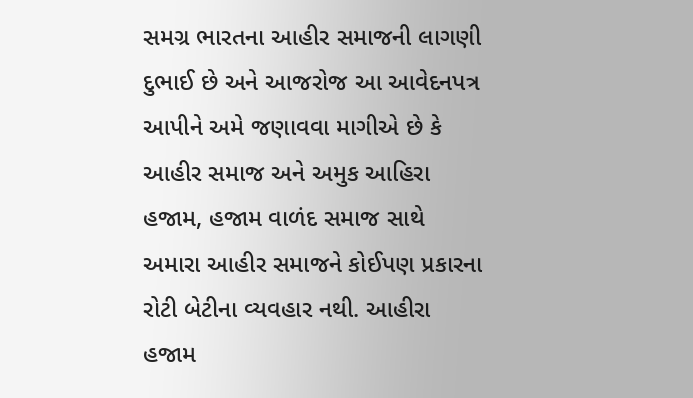સમગ્ર ભારતના આહીર સમાજની લાગણી દુભાઈ છે અને આજરોજ આ આવેદનપત્ર આપીને અમે જણાવવા માગીએ છે કે આહીર સમાજ અને અમુક આહિરા હજામ, હજામ વાળંદ સમાજ સાથે અમારા આહીર સમાજને કોઈપણ પ્રકારના રોટી બેટીના વ્યવહાર નથી. આહીરા હજામ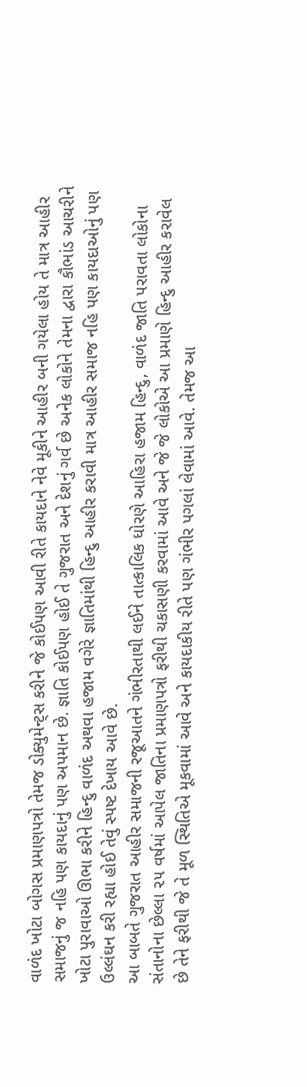વાળંદ ખોટા બોગસ પ્રમાણપત્રો તેમજ ડોક્યુમેન્ટ્સ કરીને જે કોઈપણ આવી રીતે કાયદાને નેવે મૂકીને આહીર બની ગયેલા હોય તે માત્ર આહીર સમાજનું જ નહિ પણ કાયદાનું પણ અપમાન છે. જ્ઞાતિ કોઈપણ હોઈ તે ગુજરાત અને દેશનું ગર્વ છે અનેક લોકોને તેમના દ્વારા કૌભાંડ આચરીને ખોટા પુરાવાઓ ઊભા કરીને હિન્દુ વાળંદ અથવા હજામ વગેરે જ્ઞાતિમાંથી હિન્દુ આહીર કરાવી માત્ર આહીર સમાજ નહિ પણ કાયદાઓનું પણ ઉલ્લંઘન કરી રહ્યા હોઈ તેવું સ્પષ્ટ દેખાય આવે છે.
આ બાબતે ગુજરાત આહીર સમાજની રજૂઆતને ગંભીરતાથી લઈને તાત્કાલિક ધોરણે આહિરા હજામ હિન્દુ, વાળંદ જાતિ પરાવતા લોકોના સંતાનોના છેલ્લા ૨૫ વર્ષમાં આપેલ જાતિના પ્રમાણપત્રો ફરીથી ચકાસણી કરવામાં આવે અને જે જે લોકોએ આ પ્રમાણે હિન્દુ આહીર કરાવેલ છે તેને ફરીથી જે તે મૂળ સ્થિતિએ મૂકવામાં આવે અને કાયદાકીય રીતે પણ ગંભીર પગલાં લેવામાં આવે. તેમજ આ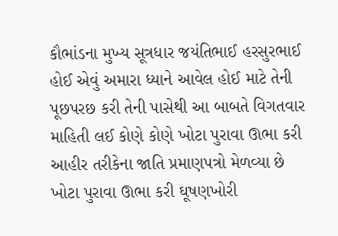કૌભાંડના મુખ્ય સૂત્રધાર જયંતિભાઈ હરસુરભાઈ હોઈ એવું અમારા ધ્યાને આવેલ હોઈ માટે તેની પૂછપરછ કરી તેની પાસેથી આ બાબતે વિગતવાર માહિતી લઈ કોણે કોણે ખોટા પુરાવા ઊભા કરી આહીર તરીકેના જાતિ પ્રમાણપત્રો મેળવ્યા છે ખોટા પુરાવા ઊભા કરી ઘૂષણખોરી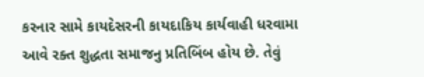કરનાર સામે કાયદેસરની કાયદાકિય કાર્યવાહી ધરવામા આવે રક્ત શુદ્ધતા સમાજનુ પ્રતિબિંબ હોય છે. તેવું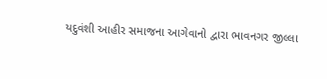યદુવંશી આહીર સમાજના આગેવાનો દ્વારા ભાવનગર જીલ્લા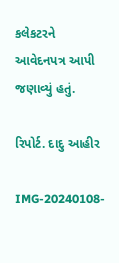કલેકટરને આવેદનપત્ર આપી જણાવ્યું હતું.

રિપોર્ટ. દાદુ આહીર

IMG-20240108-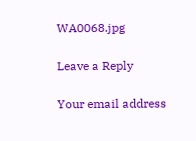WA0068.jpg

Leave a Reply

Your email address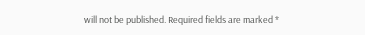will not be published. Required fields are marked *